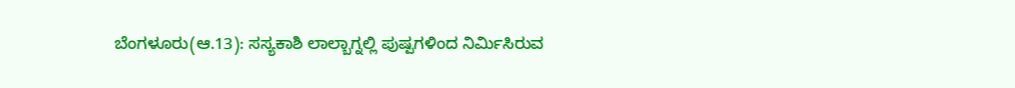ಬೆಂಗಳೂರು(ಆ.13): ಸಸ್ಯಕಾಶಿ ಲಾಲ್ಬಾಗ್ನಲ್ಲಿ ಪುಷ್ಪಗಳಿಂದ ನಿರ್ಮಿಸಿರುವ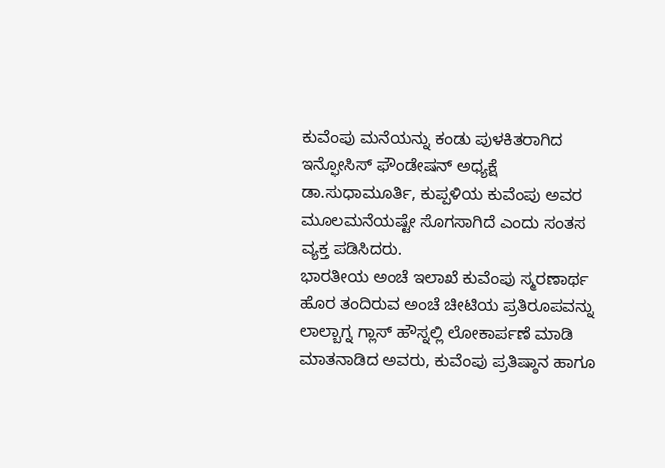ಕುವೆಂಪು ಮನೆಯನ್ನು ಕಂಡು ಪುಳಕಿತರಾಗಿದ ಇನ್ಫೋಸಿಸ್ ಫೌಂಡೇಷನ್ ಅಧ್ಯಕ್ಷೆ ಡಾ.ಸುಧಾಮೂರ್ತಿ, ಕುಪ್ಪಳಿಯ ಕುವೆಂಪು ಅವರ ಮೂಲಮನೆಯಷ್ಟೇ ಸೊಗಸಾಗಿದೆ ಎಂದು ಸಂತಸ ವ್ಯಕ್ತ ಪಡಿಸಿದರು.
ಭಾರತೀಯ ಅಂಚೆ ಇಲಾಖೆ ಕುವೆಂಪು ಸ್ಮರಣಾರ್ಥ ಹೊರ ತಂದಿರುವ ಅಂಚೆ ಚೀಟಿಯ ಪ್ರತಿರೂಪವನ್ನು ಲಾಲ್ಬಾಗ್ನ ಗ್ಲಾಸ್ ಹೌಸ್ನಲ್ಲಿ ಲೋಕಾರ್ಪಣೆ ಮಾಡಿ ಮಾತನಾಡಿದ ಅವರು, ಕುವೆಂಪು ಪ್ರತಿಷ್ಠಾನ ಹಾಗೂ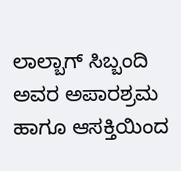ಲಾಲ್ಬಾಗ್ ಸಿಬ್ಬಂದಿ ಅವರ ಅಪಾರಶ್ರಮ ಹಾಗೂ ಆಸಕ್ತಿಯಿಂದ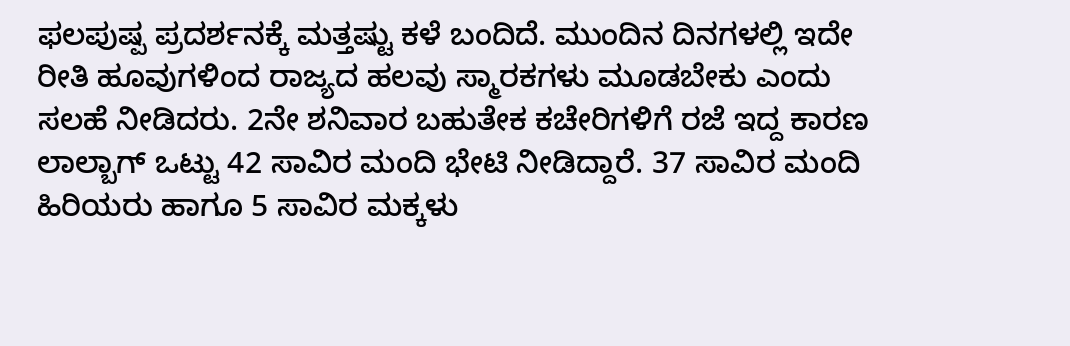ಫಲಪುಷ್ಪ ಪ್ರದರ್ಶನಕ್ಕೆ ಮತ್ತಷ್ಟು ಕಳೆ ಬಂದಿದೆ. ಮುಂದಿನ ದಿನಗಳಲ್ಲಿ ಇದೇ ರೀತಿ ಹೂವುಗಳಿಂದ ರಾಜ್ಯದ ಹಲವು ಸ್ಮಾರಕಗಳು ಮೂಡಬೇಕು ಎಂದು ಸಲಹೆ ನೀಡಿದರು. 2ನೇ ಶನಿವಾರ ಬಹುತೇಕ ಕಚೇರಿಗಳಿಗೆ ರಜೆ ಇದ್ದ ಕಾರಣ ಲಾಲ್ಬಾಗ್ ಒಟ್ಟು 42 ಸಾವಿರ ಮಂದಿ ಭೇಟಿ ನೀಡಿದ್ದಾರೆ. 37 ಸಾವಿರ ಮಂದಿ ಹಿರಿಯರು ಹಾಗೂ 5 ಸಾವಿರ ಮಕ್ಕಳು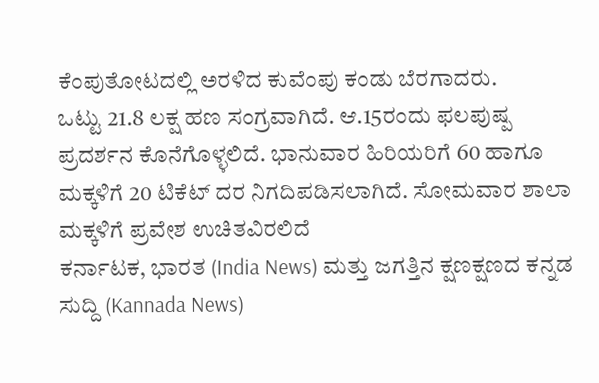ಕೆಂಪುತೋಟದಲ್ಲಿ ಅರಳಿದ ಕುವೆಂಪು ಕಂಡು ಬೆರಗಾದರು.
ಒಟ್ಟು 21.8 ಲಕ್ಷ ಹಣ ಸಂಗ್ರವಾಗಿದೆ. ಆ.15ರಂದು ಫಲಪುಷ್ಪ ಪ್ರದರ್ಶನ ಕೊನೆಗೊಳ್ಳಲಿದೆ. ಭಾನುವಾರ ಹಿರಿಯರಿಗೆ 60 ಹಾಗೂ ಮಕ್ಕಳಿಗೆ 20 ಟಿಕೆಟ್ ದರ ನಿಗದಿಪಡಿಸಲಾಗಿದೆ. ಸೋಮವಾರ ಶಾಲಾ ಮಕ್ಕಳಿಗೆ ಪ್ರವೇಶ ಉಚಿತವಿರಲಿದೆ
ಕರ್ನಾಟಕ, ಭಾರತ (India News) ಮತ್ತು ಜಗತ್ತಿನ ಕ್ಷಣಕ್ಷಣದ ಕನ್ನಡ ಸುದ್ದಿ (Kannada News)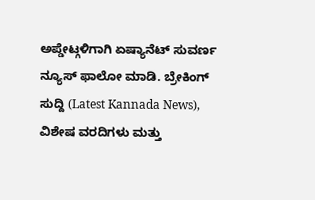ಅಪ್ಡೇಟ್ಗಳಿಗಾಗಿ ಏಷ್ಯಾನೆಟ್ ಸುವರ್ಣ ನ್ಯೂಸ್ ಫಾಲೋ ಮಾಡಿ. ಬ್ರೇಕಿಂಗ್ ಸುದ್ದಿ (Latest Kannada News), ವಿಶೇಷ ವರದಿಗಳು ಮತ್ತು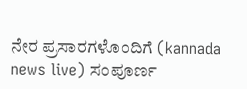ನೇರ ಪ್ರಸಾರಗಳೊಂದಿಗೆ (kannada news live) ಸಂಪೂರ್ಣ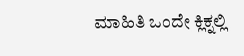ಮಾಹಿತಿ ಒಂದೇ ಕ್ಲಿಕ್ನಲ್ಲಿ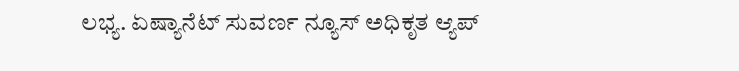ಲಭ್ಯ. ಏಷ್ಯಾನೆಟ್ ಸುವರ್ಣ ನ್ಯೂಸ್ ಅಧಿಕೃತ ಆ್ಯಪ್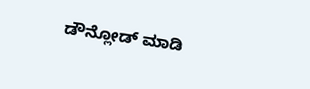ಡೌನ್ಲೋಡ್ ಮಾಡಿ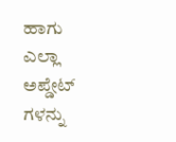ಹಾಗು ಎಲ್ಲಾ ಅಪ್ಡೇಟ್ ಗಳನ್ನು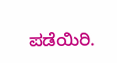ಪಡೆಯಿರಿ.